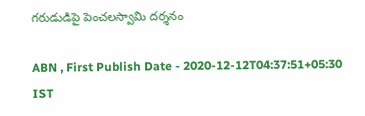గరుడుడిపై పెంచలస్వామి దర్శనం

ABN , First Publish Date - 2020-12-12T04:37:51+05:30 IST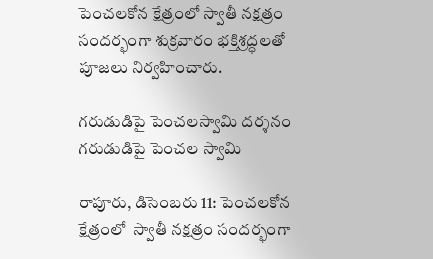పెంచలకోన క్షేత్రంలో స్వాతీ నక్షత్రం సందర్భంగా శుక్రవారం భక్తిశ్రద్ధలతో పూజలు నిర్వహించారు.

గరుడుడిపై పెంచలస్వామి దర్శనం
గరుడుడిపై పెంచల స్వామి

రాపూరు, డిసెంబరు 11: పెంచలకోన క్షేత్రంలో  స్వాతీ నక్షత్రం సందర్భంగా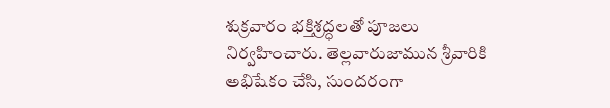శుక్రవారం భక్తిశ్రద్ధలతో పూజలు నిర్వహించారు. తెల్లవారుజామున శ్రీవారికి అభిషేకం చేసి, సుందరంగా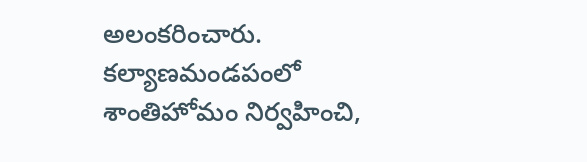అలంకరించారు. కల్యాణమండపంలో శాంతిహోమం నిర్వహించి,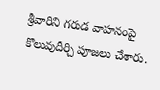శ్రీవారిని గరుడ వాహనంపై కొలువుదీర్చి పూజలు చేశారు.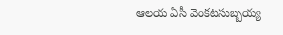ఆలయ ఏసీ వెంకటసుబ్బయ్య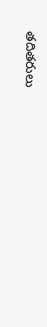తదితరులు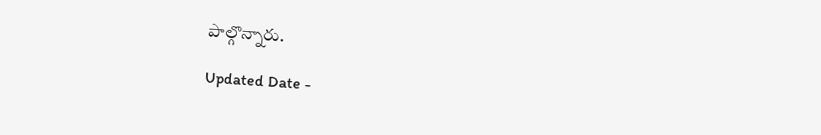పాల్గొన్నారు.

Updated Date -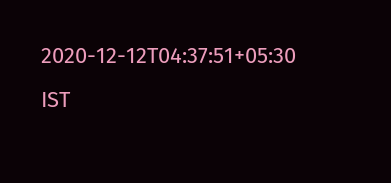2020-12-12T04:37:51+05:30 IST